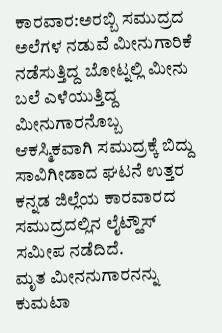ಕಾರವಾರ:ಅರಬ್ಬಿ ಸಮುದ್ರದ ಅಲೆಗಳ ನಡುವೆ ಮೀನುಗಾರಿಕೆ ನಡೆಸುತ್ತಿದ್ದ ಬೋಟ್ನಲ್ಲಿ ಮೀನು ಬಲೆ ಎಳೆಯುತ್ತಿದ್ದ ಮೀನುಗಾರನೊಬ್ಬ ಆಕಸ್ಮಿಕವಾಗಿ ಸಮುದ್ರಕ್ಕೆ ಬಿದ್ದು ಸಾವಿಗೀಡಾದ ಘಟನೆ ಉತ್ತರ ಕನ್ನಡ ಜಿಲ್ಲೆಯ ಕಾರವಾರದ ಸಮುದ್ರದಲ್ಲಿನ ಲೈಟ್ಹೌಸ್ ಸಮೀಪ ನಡೆದಿದೆ.
ಮೃತ ಮೀನನುಗಾರನನ್ನು ಕುಮಟಾ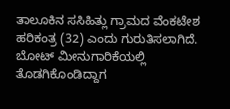ತಾಲೂಕಿನ ಸಸಿಹಿತ್ಲು ಗ್ರಾಮದ ವೆಂಕಟೇಶ ಹರಿಕಂತ್ರ (32) ಎಂದು ಗುರುತಿಸಲಾಗಿದೆ. ಬೋಟ್ ಮೀನುಗಾರಿಕೆಯಲ್ಲಿ ತೊಡಗಿಕೊಂಡಿದ್ದಾಗ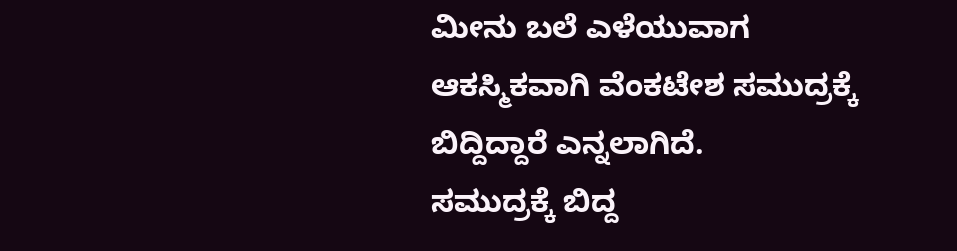ಮೀನು ಬಲೆ ಎಳೆಯುವಾಗ ಆಕಸ್ಮಿಕವಾಗಿ ವೆಂಕಟೇಶ ಸಮುದ್ರಕ್ಕೆ ಬಿದ್ದಿದ್ದಾರೆ ಎನ್ನಲಾಗಿದೆ.
ಸಮುದ್ರಕ್ಕೆ ಬಿದ್ದ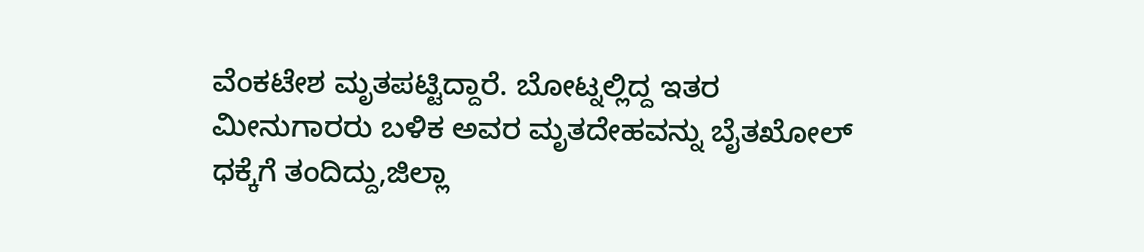ವೆಂಕಟೇಶ ಮೃತಪಟ್ಟಿದ್ದಾರೆ. ಬೋಟ್ನಲ್ಲಿದ್ದ ಇತರ ಮೀನುಗಾರರು ಬಳಿಕ ಅವರ ಮೃತದೇಹವನ್ನು ಬೈತಖೋಲ್ ಧಕ್ಕೆಗೆ ತಂದಿದ್ದು,ಜಿಲ್ಲಾ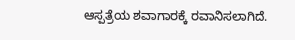ಆಸ್ಪತ್ರೆಯ ಶವಾಗಾರಕ್ಕೆ ರವಾನಿಸಲಾಗಿದೆ.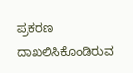ಪ್ರಕರಣ ದಾಖಲಿಸಿಕೊಂಡಿರುವ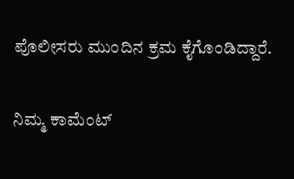ಪೊಲೀಸರು ಮುಂದಿನ ಕ್ರಮ ಕೈಗೊಂಡಿದ್ದಾರೆ.


ನಿಮ್ಮ ಕಾಮೆಂಟ್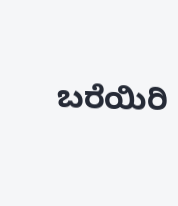ಬರೆಯಿರಿ